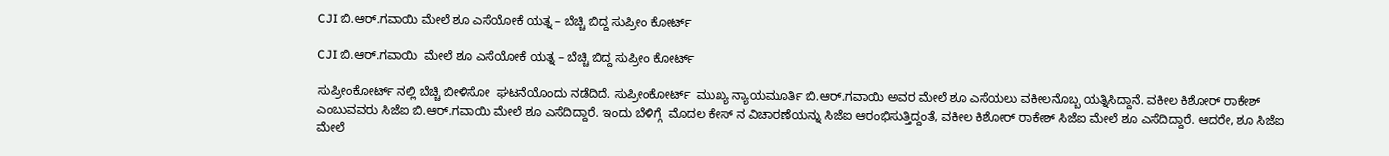CJI ಬಿ.ಆರ್‌.ಗವಾಯಿ ಮೇಲೆ ಶೂ ಎಸೆಯೋಕೆ ಯತ್ನ – ಬೆಚ್ಚಿ ಬಿದ್ದ ಸುಪ್ರೀಂ ಕೋರ್ಟ್

CJI ಬಿ.ಆರ್‌.ಗವಾಯಿ  ಮೇಲೆ ಶೂ ಎಸೆಯೋಕೆ ಯತ್ನ – ಬೆಚ್ಚಿ ಬಿದ್ದ ಸುಪ್ರೀಂ ಕೋರ್ಟ್

ಸುಪ್ರೀಂಕೋರ್ಟ್ ನಲ್ಲಿ ಬೆಚ್ಚಿ ಬೀಳಿಸೋ  ಘಟನೆಯೊಂದು ನಡೆದಿದೆ. ಸುಪ್ರೀಂಕೋರ್ಟ್‌  ಮುಖ್ಯ ನ್ಯಾಯಮೂರ್ತಿ ಬಿ.ಆರ್‌.ಗವಾಯಿ ಅವರ ಮೇಲೆ ಶೂ ಎಸೆಯಲು ವಕೀಲನೊಬ್ಬ ಯತ್ನಿಸಿದ್ದಾನೆ. ವಕೀಲ ಕಿಶೋರ್ ರಾಕೇಶ್ ಎಂಬುವವರು ಸಿಜೆಐ ಬಿ.ಆರ್‌.ಗವಾಯಿ ಮೇಲೆ ಶೂ ಎಸೆದಿದ್ದಾರೆ. ಇಂದು ಬೆಳಿಗ್ಗೆ  ಮೊದಲ ಕೇಸ್ ನ ವಿಚಾರಣೆಯನ್ನು ಸಿಜೆಐ ಆರಂಭಿಸುತ್ತಿದ್ದಂತೆ, ವಕೀಲ ಕಿಶೋರ್ ರಾಕೇಶ್ ಸಿಜೆಐ ಮೇಲೆ ಶೂ ಎಸೆದಿದ್ದಾರೆ. ಆದರೇ, ಶೂ ಸಿಜೆಐ ಮೇಲೆ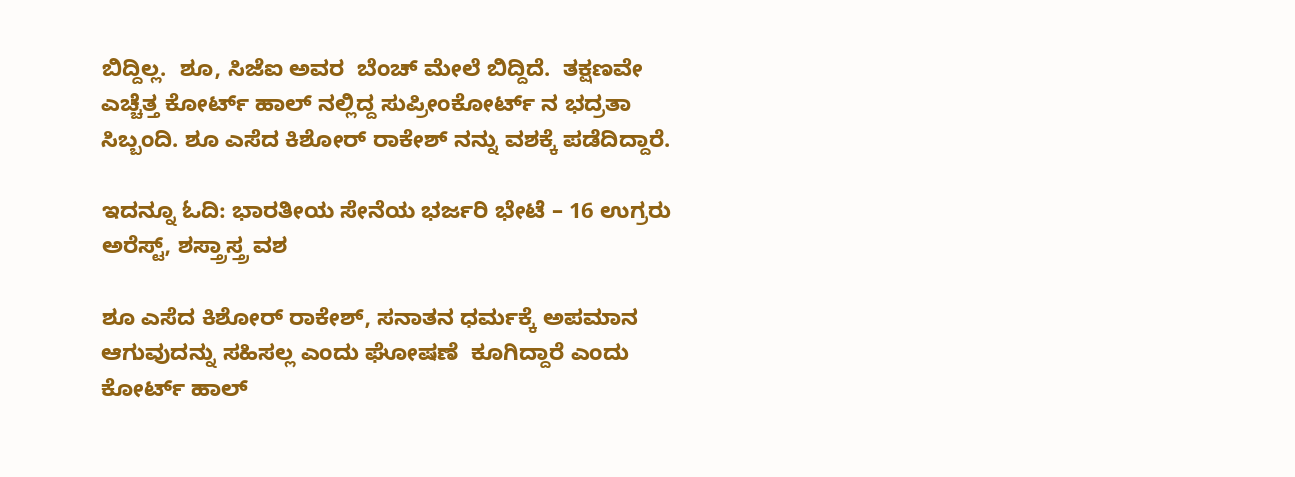ಬಿದ್ದಿಲ್ಲ.  ಶೂ, ಸಿಜೆಐ ಅವರ  ಬೆಂಚ್ ಮೇಲೆ ಬಿದ್ದಿದೆ.  ತಕ್ಷಣವೇ  ಎಚ್ಚೆತ್ತ ಕೋರ್ಟ್ ಹಾಲ್ ನಲ್ಲಿದ್ದ ಸುಪ್ರೀಂಕೋರ್ಟ್ ನ ಭದ್ರತಾ ಸಿಬ್ಬಂದಿ. ಶೂ ಎಸೆದ ಕಿಶೋರ್ ರಾಕೇಶ್ ನನ್ನು ವಶಕ್ಕೆ ಪಡೆದಿದ್ದಾರೆ.

ಇದನ್ನೂ ಓದಿ: ಭಾರತೀಯ ಸೇನೆಯ ಭರ್ಜರಿ ಭೇಟೆ – 16 ಉಗ್ರರು ಅರೆಸ್ಟ್‌, ಶಸ್ತ್ರಾಸ್ತ್ರ ವಶ

ಶೂ ಎಸೆದ ಕಿಶೋರ್ ರಾಕೇಶ್, ಸನಾತನ ಧರ್ಮಕ್ಕೆ ಅಪಮಾನ ಆಗುವುದನ್ನು ಸಹಿಸಲ್ಲ ಎಂದು ಘೋಷಣೆ  ಕೂಗಿದ್ದಾರೆ ಎಂದು ಕೋರ್ಟ್ ಹಾಲ್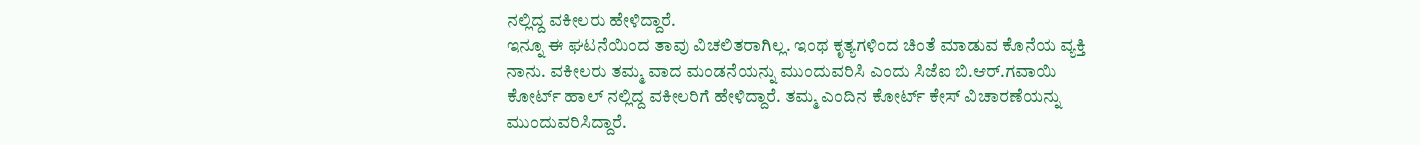ನಲ್ಲಿದ್ದ ವಕೀಲರು ಹೇಳಿದ್ದಾರೆ.
ಇನ್ನೂ ಈ ಘಟನೆಯಿಂದ ತಾವು ವಿಚಲಿತರಾಗಿಲ್ಲ. ಇಂಥ ಕೃತ್ಯಗಳಿಂದ ಚಿಂತೆ ಮಾಡುವ ಕೊನೆಯ ವ್ಯಕ್ತಿ ನಾನು. ವಕೀಲರು ತಮ್ಮ ವಾದ ಮಂಡನೆಯನ್ನು ಮುಂದುವರಿಸಿ ಎಂದು ಸಿಜೆಐ ಬಿ.ಆರ್.ಗವಾಯಿ ಕೋರ್ಟ್ ಹಾಲ್ ನಲ್ಲಿದ್ದ ವಕೀಲರಿಗೆ ಹೇಳಿದ್ದಾರೆ. ತಮ್ಮ ಎಂದಿನ ಕೋರ್ಟ್ ಕೇಸ್ ವಿಚಾರಣೆಯನ್ನು ಮುಂದುವರಿಸಿದ್ದಾರೆ.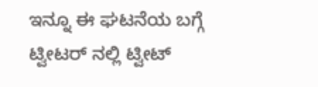ಇನ್ನೂ ಈ ಘಟನೆಯ ಬಗ್ಗೆ ಟ್ವೀಟರ್ ನಲ್ಲಿ ಟ್ವೀಟ್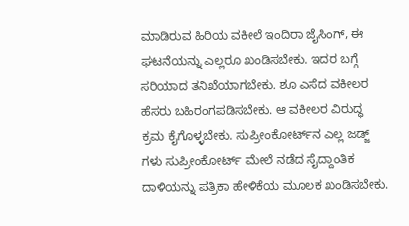ಮಾಡಿರುವ ಹಿರಿಯ ವಕೀಲೆ ಇಂದಿರಾ ಜೈಸಿಂಗ್, ಈ ಘಟನೆಯನ್ನು ಎಲ್ಲರೂ ಖಂಡಿಸಬೇಕು. ಇದರ ಬಗ್ಗೆ ಸರಿಯಾದ ತನಿಖೆಯಾಗಬೇಕು. ಶೂ ಎಸೆದ ವಕೀಲರ ಹೆಸರು ಬಹಿರಂಗಪಡಿಸಬೇಕು. ಆ ವಕೀಲರ ವಿರುದ್ಧ ಕ್ರಮ ಕೈಗೊಳ್ಳಬೇಕು. ಸುಪ್ರೀಂಕೋರ್ಟ್‌ನ ಎಲ್ಲ ಜಡ್ಜ್ ಗಳು ಸುಪ್ರೀಂಕೋರ್ಟ್ ಮೇಲೆ ನಡೆದ ಸೈದ್ದಾಂತಿಕ ದಾಳಿಯನ್ನು ಪತ್ರಿಕಾ ಹೇಳಿಕೆಯ ಮೂಲಕ ಖಂಡಿಸಬೇಕು.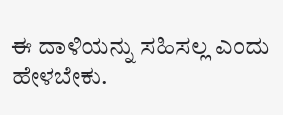ಈ ದಾಳಿಯನ್ನು ಸಹಿಸಲ್ಲ ಎಂದು ಹೇಳಬೇಕು.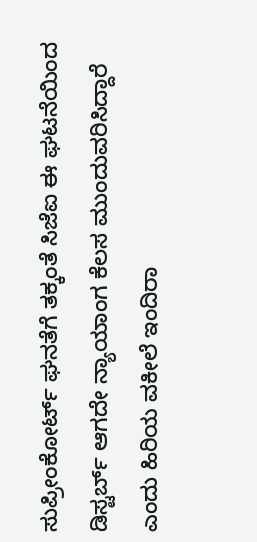ಸುಪ್ರೀಂಕೋರ್ಟ್ ಘನತೆಗೆ ತಕ್ಕಂತೆ ಸಿಜೆಐ ಈ ಘಟನೆಯಿಂದ ಡಿಸ್ಟರ್ಬ್ ಆಗದೇ ನ್ಯಾಯಾಂಗ ಕೆಲಸ ಮುಂದುವರಿಸಿದ್ದಾರೆ ಎಂದು ಹಿರಿಯ ವಕೀಲೆ ಇಂದಿರಾ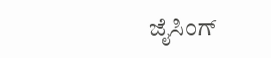ಜೈಸಿಂಗ್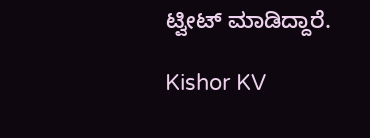ಟ್ವೀಟ್ ಮಾಡಿದ್ದಾರೆ.

Kishor KV